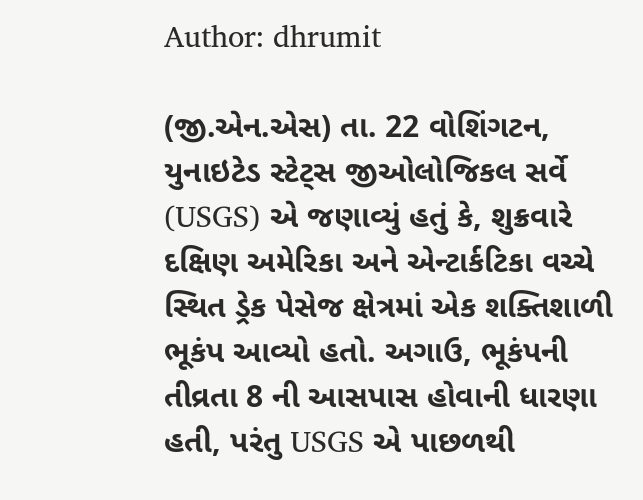Author: dhrumit

(જી.એન.એસ) તા. 22 વોશિંગટન, યુનાઇટેડ સ્ટેટ્સ જીઓલોજિકલ સર્વે (USGS) એ જણાવ્યું હતું કે, શુક્રવારે દક્ષિણ અમેરિકા અને એન્ટાર્કટિકા વચ્ચે સ્થિત ડ્રેક પેસેજ ક્ષેત્રમાં એક શક્તિશાળી ભૂકંપ આવ્યો હતો. અગાઉ, ભૂકંપની તીવ્રતા 8 ની આસપાસ હોવાની ધારણા હતી, પરંતુ USGS એ પાછળથી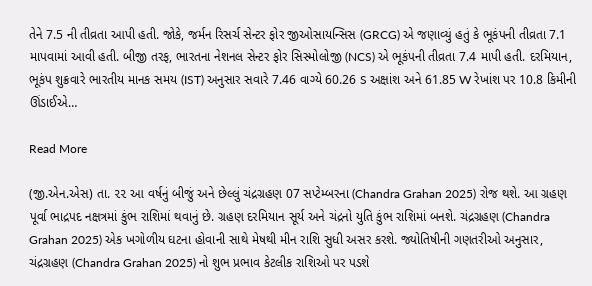તેને 7.5 ની તીવ્રતા આપી હતી. જોકે, જર્મન રિસર્ચ સેન્ટર ફોર જીઓસાયન્સિસ (GRCG) એ જણાવ્યું હતું કે ભૂકંપની તીવ્રતા 7.1 માપવામાં આવી હતી. બીજી તરફ, ભારતના નેશનલ સેન્ટર ફોર સિસ્મોલોજી (NCS) એ ભૂકંપની તીવ્રતા 7.4 માપી હતી. દરમિયાન, ભૂકંપ શુક્રવારે ભારતીય માનક સમય (IST) અનુસાર સવારે 7.46 વાગ્યે 60.26 S અક્ષાંશ અને 61.85 W રેખાંશ પર 10.8 કિમીની ઊંડાઈએ…

Read More

(જી.એન.એસ) તા. ૨૨ આ વર્ષનું બીજું અને છેલ્લું ચંદ્રગ્રહણ 07 સપ્ટેમ્બરના (Chandra Grahan 2025) રોજ થશે. આ ગ્રહણ પૂર્વા ભાદ્રપદ નક્ષત્રમાં કુંભ રાશિમાં થવાનું છે. ગ્રહણ દરમિયાન સૂર્ય અને ચંદ્રનો યુતિ કુંભ રાશિમાં બનશે. ચંદ્રગ્રહણ (Chandra Grahan 2025) એક ખગોળીય ઘટના હોવાની સાથે મેષથી મીન રાશિ સુધી અસર કરશે. જ્યોતિષીની ગણતરીઓ અનુસાર, ચંદ્રગ્રહણ (Chandra Grahan 2025) નો શુભ પ્રભાવ કેટલીક રાશિઓ પર પડશે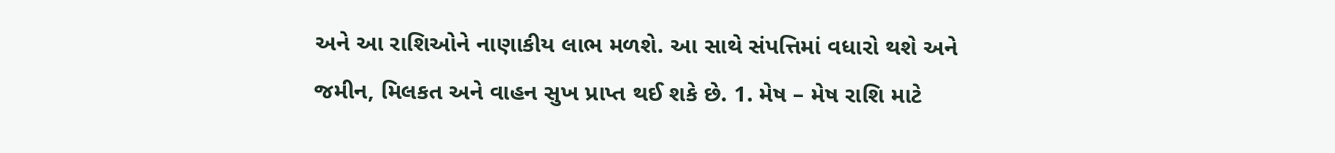અને આ રાશિઓને નાણાકીય લાભ મળશે. આ સાથે સંપત્તિમાં વધારો થશે અને જમીન, મિલકત અને વાહન સુખ પ્રાપ્ત થઈ શકે છે. 1. મેષ – મેષ રાશિ માટે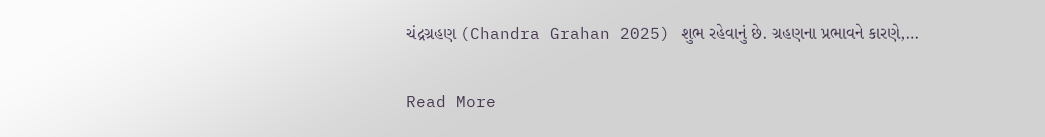ચંદ્રગ્રહણ (Chandra Grahan 2025) શુભ રહેવાનું છે. ગ્રહણના પ્રભાવને કારણે,…

Read More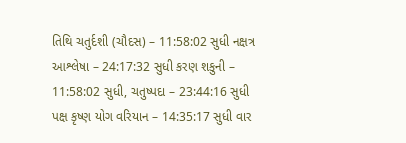તિથિ ચતુર્દશી (ચૌદસ) – 11:58:02 સુધી નક્ષત્ર આશ્લેષા – 24:17:32 સુધી કરણ શકુની – 11:58:02 સુધી, ચતુષ્પદા – 23:44:16 સુધી પક્ષ કૃષ્ણ યોગ વરિયાન – 14:35:17 સુધી વાર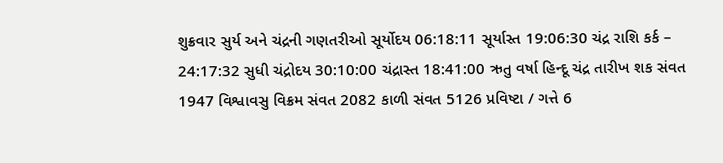શુક્રવાર સુર્ય અને ચંદ્રની ગણતરીઓ સૂર્યોદય 06:18:11 સૂર્યાસ્ત 19:06:30 ચંદ્ર રાશિ કર્ક – 24:17:32 સુધી ચંદ્રોદય 30:10:00 ચંદ્રાસ્ત 18:41:00 ઋતુ વર્ષા હિન્દૂ ચંદ્ર તારીખ શક સંવત 1947 વિશ્વાવસુ વિક્રમ સંવત 2082 કાળી સંવત 5126 પ્રવિષ્ટા / ગત્તે 6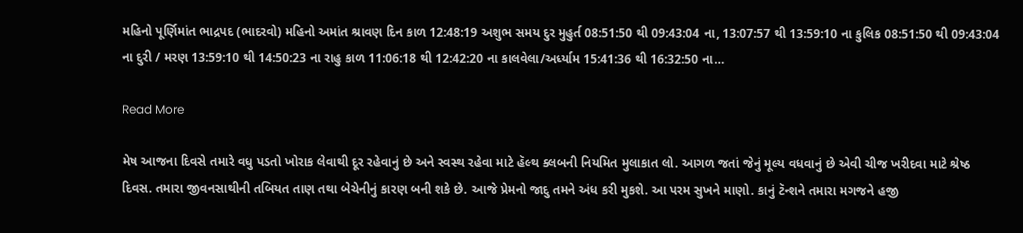મહિનો પૂર્ણિમાંત ભાદ્રપદ (ભાદરવો) મહિનો અમાંત શ્રાવણ દિન કાળ 12:48:19 અશુભ સમય દુર મુહુર્ત 08:51:50 થી 09:43:04 ના, 13:07:57 થી 13:59:10 ના કુલિક 08:51:50 થી 09:43:04 ના દુરી / મરણ 13:59:10 થી 14:50:23 ના રાહુ કાળ 11:06:18 થી 12:42:20 ના કાલવેલા/અર્ધ્યામ 15:41:36 થી 16:32:50 ના…

Read More

મેષ આજના દિવસે તમારે વધુ પડતો ખોરાક લેવાથી દૂર રહેવાનું છે અને સ્વસ્થ રહેવા માટે હૅલ્થ ક્લબની નિયમિત મુલાકાત લો. આગળ જતાં જેનું મૂલ્ય વધવાનું છે એવી ચીજ ખરીદવા માટે શ્રેષ્ઠ દિવસ. તમારા જીવનસાથીની તબિયત તાણ તથા બેચેનીનું કારણ બની શકે છે. આજે પ્રેમનો જાદુ તમને અંધ કરી મુકશે. આ પરમ સુખને માણો. કાનું ટૅન્શને તમારા મગજને હજી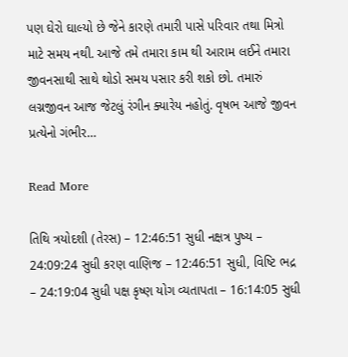પણ ઘેરો ઘાલ્યો છે જેને કારણે તમારી પાસે પરિવાર તથા મિત્રો માટે સમય નથી. આજે તમે તમારા કામ થી આરામ લઈને તમારા જીવનસાથી સાથે થોડો સમય પસાર કરી શકો છો. તમારું લગ્નજીવન આજ જેટલું રંગીન ક્યારેય નહોતું. વૃષભ આજે જીવન પ્રત્યેનો ગંભીર…

Read More

તિથિ ત્રયોદશી (તેરસ) – 12:46:51 સુધી નક્ષત્ર પુષ્ય – 24:09:24 સુધી કરણ વાણિજ – 12:46:51 સુધી, વિષ્ટિ ભદ્ર – 24:19:04 સુધી પક્ષ કૃષ્ણ યોગ વ્યતાપતા – 16:14:05 સુધી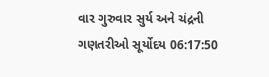વાર ગુરુવાર સુર્ય અને ચંદ્રની ગણતરીઓ સૂર્યોદય 06:17:50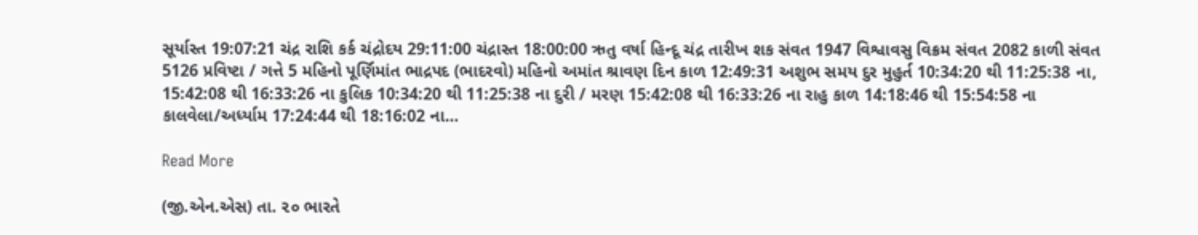સૂર્યાસ્ત 19:07:21 ચંદ્ર રાશિ કર્ક ચંદ્રોદય 29:11:00 ચંદ્રાસ્ત 18:00:00 ઋતુ વર્ષા હિન્દૂ ચંદ્ર તારીખ શક સંવત 1947 વિશ્વાવસુ વિક્રમ સંવત 2082 કાળી સંવત 5126 પ્રવિષ્ટા / ગત્તે 5 મહિનો પૂર્ણિમાંત ભાદ્રપદ (ભાદરવો) મહિનો અમાંત શ્રાવણ દિન કાળ 12:49:31 અશુભ સમય દુર મુહુર્ત 10:34:20 થી 11:25:38 ના, 15:42:08 થી 16:33:26 ના કુલિક 10:34:20 થી 11:25:38 ના દુરી / મરણ 15:42:08 થી 16:33:26 ના રાહુ કાળ 14:18:46 થી 15:54:58 ના કાલવેલા/અર્ધ્યામ 17:24:44 થી 18:16:02 ના…

Read More

(જી.એન.એસ) તા. ૨૦ ભારતે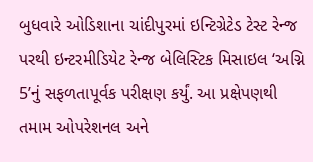બુધવારે ઓડિશાના ચાંદીપુરમાં ઇન્ટિગ્રેટેડ ટેસ્ટ રેન્જ પરથી ઇન્ટરમીડિયેટ રેન્જ બેલિસ્ટિક મિસાઇલ ‘અગ્નિ 5’નું સફળતાપૂર્વક પરીક્ષણ કર્યું. આ પ્રક્ષેપણથી તમામ ઓપરેશનલ અને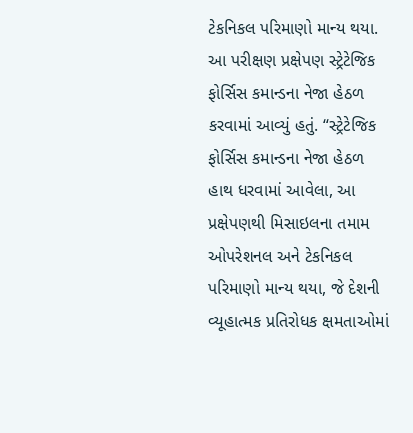ટેકનિકલ પરિમાણો માન્ય થયા. આ પરીક્ષણ પ્રક્ષેપણ સ્ટ્રેટેજિક ફોર્સિસ કમાન્ડના નેજા હેઠળ કરવામાં આવ્યું હતું. “સ્ટ્રેટેજિક ફોર્સિસ કમાન્ડના નેજા હેઠળ હાથ ધરવામાં આવેલા, આ પ્રક્ષેપણથી મિસાઇલના તમામ ઓપરેશનલ અને ટેકનિકલ પરિમાણો માન્ય થયા, જે દેશની વ્યૂહાત્મક પ્રતિરોધક ક્ષમતાઓમાં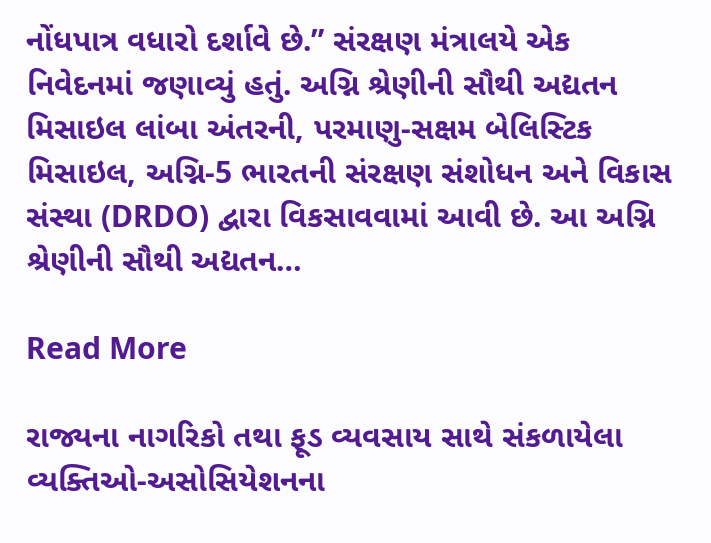નોંધપાત્ર વધારો દર્શાવે છે.” સંરક્ષણ મંત્રાલયે એક નિવેદનમાં જણાવ્યું હતું. અગ્નિ શ્રેણીની સૌથી અદ્યતન મિસાઇલ લાંબા અંતરની, પરમાણુ-સક્ષમ બેલિસ્ટિક મિસાઇલ, અગ્નિ-5 ભારતની સંરક્ષણ સંશોધન અને વિકાસ સંસ્થા (DRDO) દ્વારા વિકસાવવામાં આવી છે. આ અગ્નિ શ્રેણીની સૌથી અદ્યતન…

Read More

રાજ્યના નાગરિકો તથા ફૂડ વ્યવસાય સાથે સંકળાયેલા વ્યક્તિઓ-અસોસિયેશનના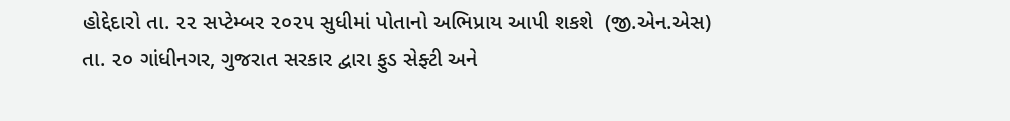હોદ્દેદારો તા. ૨૨ સપ્ટેમ્બર ૨૦૨૫ સુધીમાં પોતાનો અભિપ્રાય આપી શકશે  (જી.એન.એસ) તા. ૨૦ ગાંધીનગર, ગુજરાત સરકાર દ્વારા ફુડ સેફ્ટી અને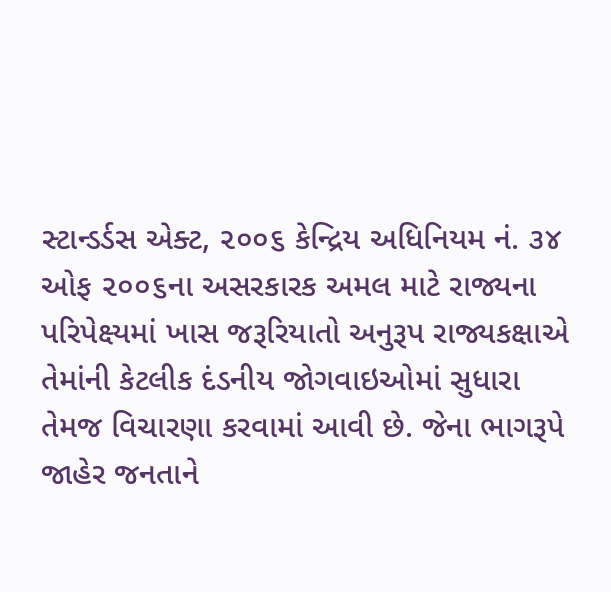સ્ટાન્‍ડર્ડસ એક્ટ, ૨૦૦૬ કેન્દ્રિય અધિનિયમ નં. ૩૪ ઓફ ૨૦૦૬ના અસરકારક અમલ માટે રાજ્યના પરિપેક્ષ્યમાં ખાસ જરૂરિયાતો અનુરૂપ રાજ્યકક્ષાએ તેમાંની કેટલીક દંડનીય જોગવાઇઓમાં સુધારા તેમજ વિચારણા કરવામાં આવી છે. જેના ભાગરૂપે જાહેર જનતાને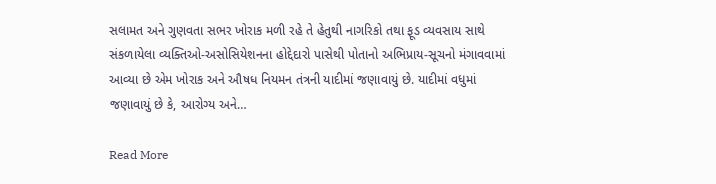સલામત અને ગુણવતા સભર ખોરાક મળી રહે તે હેતુથી નાગરિકો તથા ફૂડ વ્યવસાય સાથે સંકળાયેલા વ્યક્તિઓ-અસોસિયેશનના હોદ્દેદારો પાસેથી પોતાનો અભિપ્રાય-સૂચનો મંગાવવામાં આવ્યા છે એમ ખોરાક અને ઔષધ નિયમન તંત્રની યાદીમાં જણાવાયું છે. યાદીમાં વધુમાં જણાવાયું છે કે, આરોગ્ય અને…

Read More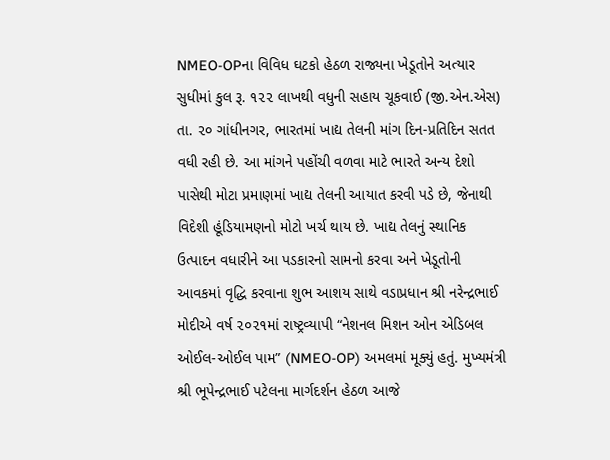NMEO-OPના વિવિધ ઘટકો હેઠળ રાજ્યના ખેડૂતોને અત્યાર સુધીમાં કુલ રૂ. ૧૨૨ લાખથી વધુની સહાય ચૂકવાઈ (જી.એન.એસ) તા. ૨૦ ગાંધીનગર, ભારતમાં ખાદ્ય તેલની માંગ દિન-પ્રતિદિન સતત વધી રહી છે. આ માંગને પહોંચી વળવા માટે ભારતે અન્ય દેશો પાસેથી મોટા પ્રમાણમાં ખાદ્ય તેલની આયાત કરવી પડે છે, જેનાથી વિદેશી હૂંડિયામણનો મોટો ખર્ચ થાય છે. ખાદ્ય તેલનું સ્થાનિક ઉત્પાદન વધારીને આ પડકારનો સામનો કરવા અને ખેડૂતોની આવકમાં વૃદ્ધિ કરવાના શુભ આશય સાથે વડાપ્રધાન શ્રી નરેન્દ્રભાઈ મોદીએ વર્ષ ૨૦૨૧માં રાષ્ટ્રવ્યાપી “નેશનલ મિશન ઓન એડિબલ ઓઈલ-ઓઈલ પામ” (NMEO-OP) અમલમાં મૂક્યું હતું. મુખ્યમંત્રી શ્રી ભૂપેન્દ્રભાઈ પટેલના માર્ગદર્શન હેઠળ આજે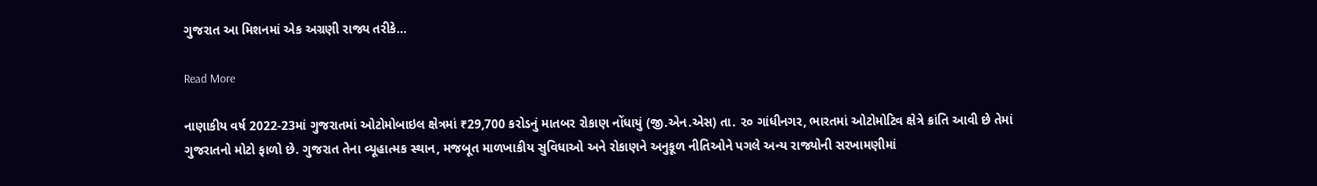ગુજરાત આ મિશનમાં એક અગ્રણી રાજ્ય તરીકે…

Read More

નાણાકીય વર્ષ 2022-23માં ગુજરાતમાં ઓટોમોબાઇલ ક્ષેત્રમાં ₹29,700 કરોડનું માતબર રોકાણ નોંધાયું (જી.એન.એસ) તા. ૨૦ ગાંધીનગર, ભારતમાં ઓટોમોટિવ ક્ષેત્રે ક્રાંતિ આવી છે તેમાં ગુજરાતનો મોટો ફાળો છે. ગુજરાત તેના વ્યૂહાત્મક સ્થાન, મજબૂત માળખાકીય સુવિધાઓ અને રોકાણને અનુકૂળ નીતિઓને પગલે અન્ય રાજ્યોની સરખામણીમાં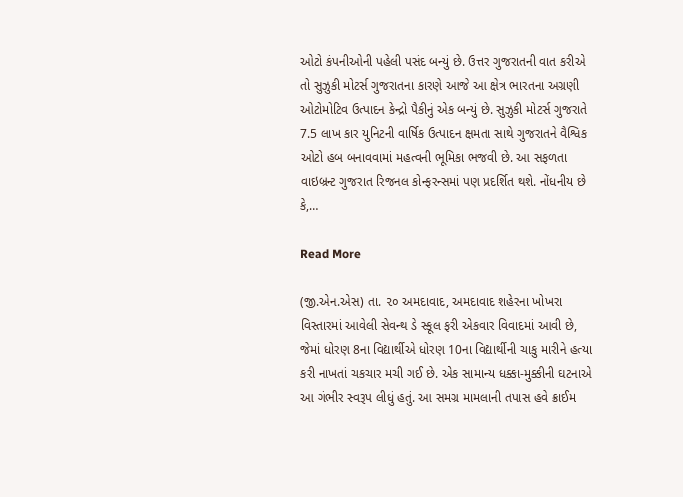ઓટો કંપનીઓની પહેલી પસંદ બન્યું છે. ઉત્તર ગુજરાતની વાત કરીએ તો સુઝુકી મોટર્સ ગુજરાતના કારણે આજે આ ક્ષેત્ર ભારતના અગ્રણી ઓટોમોટિવ ઉત્પાદન કેન્દ્રો પૈકીનું એક બન્યું છે. સુઝુકી મોટર્સ ગુજરાતે 7.5 લાખ કાર યુનિટની વાર્ષિક ઉત્પાદન ક્ષમતા સાથે ગુજરાતને વૈશ્વિક ઓટો હબ બનાવવામાં મહત્વની ભૂમિકા ભજવી છે. આ સફળતા વાઇબ્રન્ટ ગુજરાત રિજનલ કોન્ફરન્સમાં પણ પ્રદર્શિત થશે. નોંધનીય છે કે,…

Read More

(જી.એન.એસ) તા. ૨૦ અમદાવાદ, અમદાવાદ શહેરના ખોખરા વિસ્તારમાં આવેલી સેવન્થ ડે સ્કૂલ ફરી એકવાર વિવાદમાં આવી છે, જેમાં ધોરણ 8ના વિદ્યાર્થીએ ધોરણ 10ના વિદ્યાર્થીની ચાકુ મારીને હત્યા કરી નાખતાં ચકચાર મચી ગઈ છે. એક સામાન્ય ધક્કા-મુક્કીની ઘટનાએ આ ગંભીર સ્વરૂપ લીધું હતું. આ સમગ્ર મામલાની તપાસ હવે ક્રાઈમ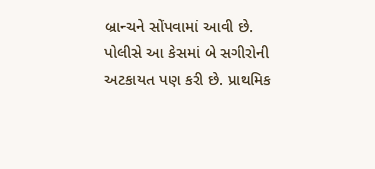બ્રાન્ચને સોંપવામાં આવી છે. પોલીસે આ કેસમાં બે સગીરોની અટકાયત પણ કરી છે. પ્રાથમિક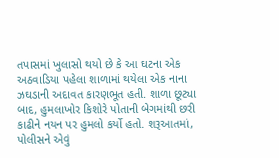તપાસમાં ખુલાસો થયો છે કે આ ઘટના એક અઠવાડિયા પહેલા શાળામાં થયેલા એક નાના ઝઘડાની અદાવત કારણભૂત હતી. શાળા છૂટ્યા બાદ, હુમલાખોર કિશોરે પોતાની બેગમાંથી છરી કાઢીને નયન પર હુમલો કર્યો હતો. શરૂઆતમાં, પોલીસને એવું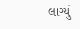લાગ્યું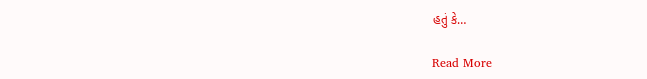હતું કે…

Read More